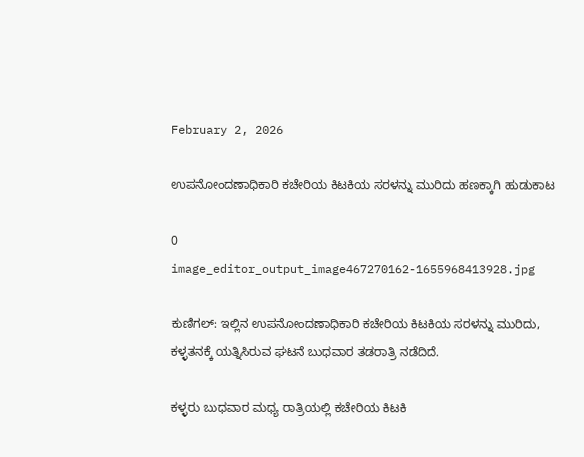February 2, 2026

ಉಪನೋಂದಣಾಧಿಕಾರಿ ಕಚೇರಿಯ ಕಿಟಕಿಯ ಸರಳನ್ನು ಮುರಿದು ಹಣಕ್ಕಾಗಿ ಹುಡುಕಾಟ

0
image_editor_output_image467270162-1655968413928.jpg

ಕುಣಿಗಲ್: ಇಲ್ಲಿನ ಉಪನೋಂದಣಾಧಿಕಾರಿ ಕಚೇರಿಯ ಕಿಟಕಿಯ ಸರಳನ್ನು ಮುರಿದು, ಕಳ್ಳತನಕ್ಕೆ ಯತ್ನಿಸಿರುವ ಘಟನೆ ಬುಧವಾರ ತಡರಾತ್ರಿ ನಡೆದಿದೆ.

ಕಳ್ಳರು ಬುಧವಾರ ಮಧ್ಯ ರಾತ್ರಿಯಲ್ಲಿ ಕಚೇರಿಯ ಕಿಟಕಿ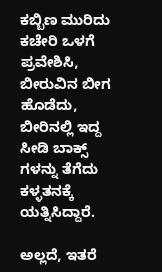ಕಬ್ಬಿಣ ಮುರಿದು ಕಚೇರಿ ಒಳಗೆ ಪ್ರವೇಶಿಸಿ, ಬೀರುವಿನ ಬೀಗ ಹೊಡೆದು, ಬೀರಿನಲ್ಲಿ ಇದ್ದ ಸೀಡಿ ಬಾಕ್ಸ್ ಗಳನ್ನು ತೆಗೆದು ಕಳ್ಳತನಕ್ಕೆ ಯತ್ನಿಸಿದ್ದಾರೆ.

ಅಲ್ಲದೆ, ಇತರೆ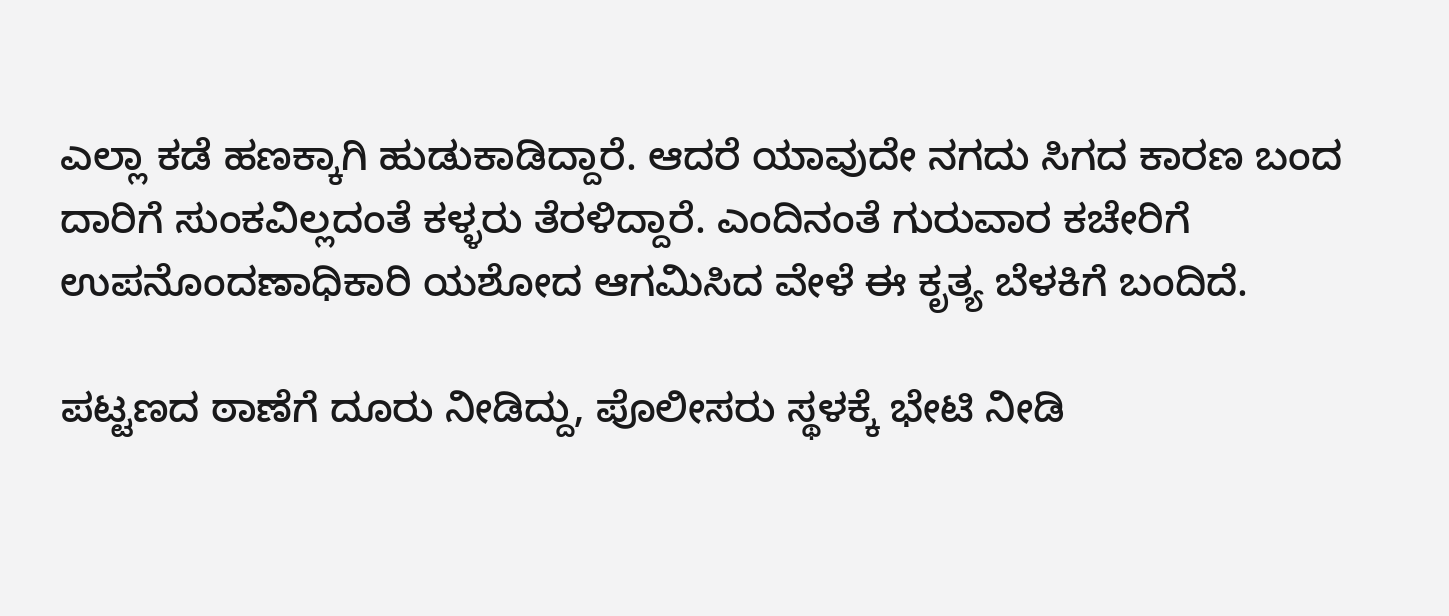ಎಲ್ಲಾ ಕಡೆ ಹಣಕ್ಕಾಗಿ ಹುಡುಕಾಡಿದ್ದಾರೆ. ಆದರೆ ಯಾವುದೇ ನಗದು ಸಿಗದ ಕಾರಣ ಬಂದ ದಾರಿಗೆ ಸುಂಕವಿಲ್ಲದಂತೆ ಕಳ್ಳರು ತೆರಳಿದ್ದಾರೆ. ಎಂದಿನಂತೆ ಗುರುವಾರ‌ ಕಚೇರಿಗೆ ಉಪನೊಂದಣಾಧಿಕಾರಿ ಯಶೋದ ಆಗಮಿಸಿದ ವೇಳೆ ಈ ಕೃತ್ಯ ಬೆಳಕಿಗೆ ಬಂದಿದೆ.

ಪಟ್ಟಣದ ಠಾಣೆಗೆ ದೂರು ನೀಡಿದ್ದು, ಪೊಲೀಸರು ಸ್ಥಳಕ್ಕೆ ಭೇಟಿ ನೀಡಿ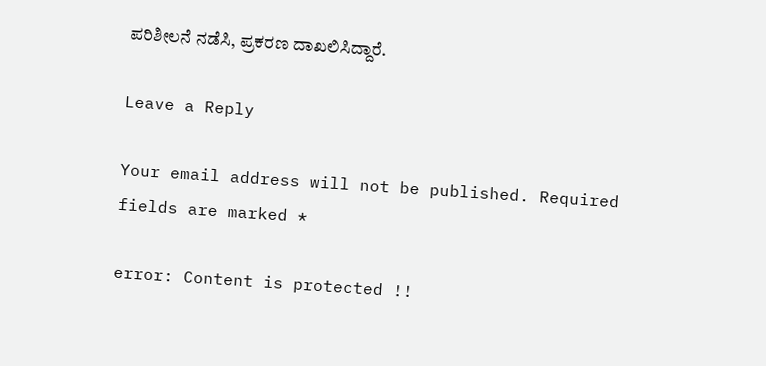ಪರಿಶೀಲನೆ ನಡೆಸಿ, ಪ್ರಕರಣ ದಾಖಲಿಸಿದ್ದಾರೆ.

Leave a Reply

Your email address will not be published. Required fields are marked *

error: Content is protected !!